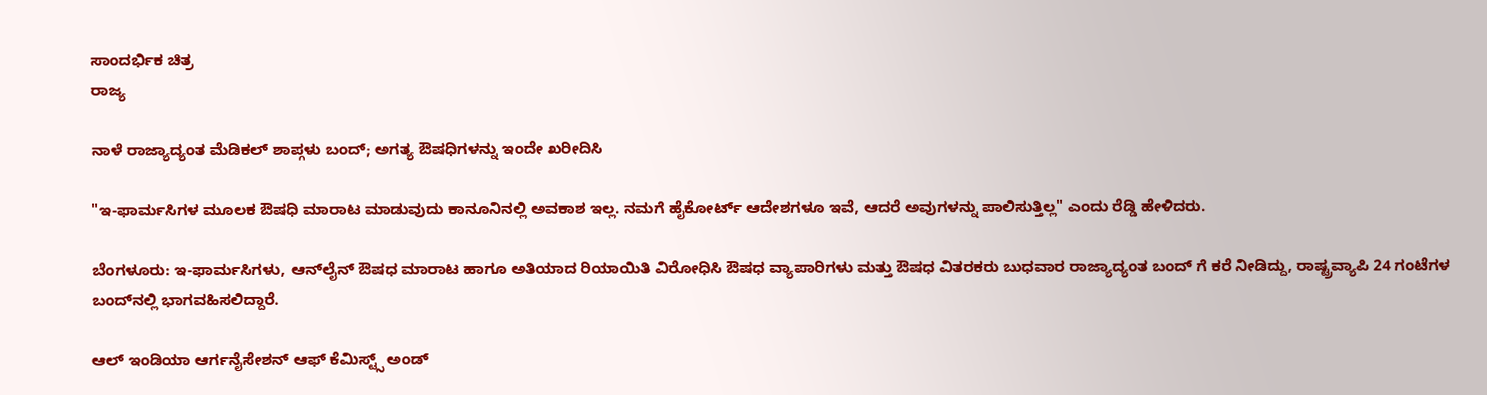ಸಾಂದರ್ಭಿಕ ಚಿತ್ರ
ರಾಜ್ಯ

ನಾಳೆ ರಾಜ್ಯಾದ್ಯಂತ ಮೆಡಿಕಲ್ ಶಾಪ್ಗಳು ಬಂದ್; ಅಗತ್ಯ ಔಷಧಿಗಳನ್ನು ಇಂದೇ ಖರೀದಿಸಿ

"ಇ-ಫಾರ್ಮಸಿಗಳ ಮೂಲಕ ಔಷಧಿ ಮಾರಾಟ ಮಾಡುವುದು ಕಾನೂನಿನಲ್ಲಿ ಅವಕಾಶ ಇಲ್ಲ. ನಮಗೆ ಹೈಕೋರ್ಟ್ ಆದೇಶಗಳೂ ಇವೆ, ಆದರೆ ಅವುಗಳನ್ನು ಪಾಲಿಸುತ್ತಿಲ್ಲ" ಎಂದು ರೆಡ್ಡಿ ಹೇಳಿದರು.

ಬೆಂಗಳೂರು: ಇ-ಫಾರ್ಮಸಿಗಳು, ಆನ್‌ಲೈನ್ ಔಷಧ ಮಾರಾಟ ಹಾಗೂ ಅತಿಯಾದ ರಿಯಾಯಿತಿ ವಿರೋಧಿಸಿ ಔಷಧ ವ್ಯಾಪಾರಿಗಳು ಮತ್ತು ಔಷಧ ವಿತರಕರು ಬುಧವಾರ ರಾಜ್ಯಾದ್ಯಂತ ಬಂದ್ ಗೆ ಕರೆ ನೀಡಿದ್ದು, ರಾಷ್ಟ್ರವ್ಯಾಪಿ 24 ಗಂಟೆಗಳ ಬಂದ್‌ನಲ್ಲಿ ಭಾಗವಹಿಸಲಿದ್ದಾರೆ.

ಆಲ್ ಇಂಡಿಯಾ ಆರ್ಗನೈಸೇಶನ್ ಆಫ್ ಕೆಮಿಸ್ಟ್ಸ್ ಅಂಡ್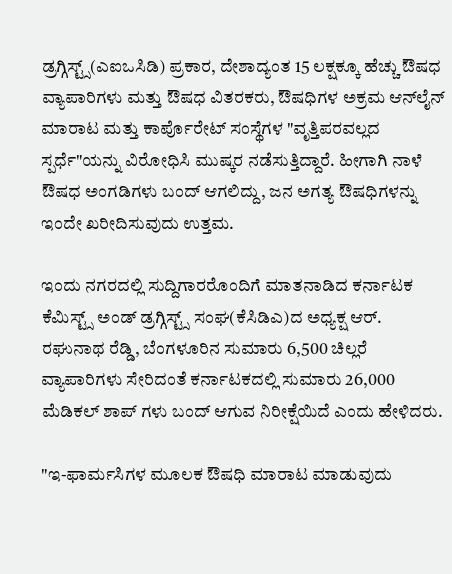ಡ್ರಗ್ಗಿಸ್ಟ್ಸ್(ಎಐಒಸಿಡಿ) ಪ್ರಕಾರ, ದೇಶಾದ್ಯಂತ 15 ಲಕ್ಷಕ್ಕೂ ಹೆಚ್ಚು ಔಷಧ ವ್ಯಾಪಾರಿಗಳು ಮತ್ತು ಔಷಧ ವಿತರಕರು, ಔಷಧಿಗಳ ಅಕ್ರಮ ಆನ್‌ಲೈನ್ ಮಾರಾಟ ಮತ್ತು ಕಾರ್ಪೊರೇಟ್ ಸಂಸ್ಥೆಗಳ "ವೃತ್ತಿಪರವಲ್ಲದ ಸ್ಪರ್ಧೆ"ಯನ್ನು ವಿರೋಧಿಸಿ ಮುಷ್ಕರ ನಡೆಸುತ್ತಿದ್ದಾರೆ. ಹೀಗಾಗಿ ನಾಳೆ ಔಷಧ ಅಂಗಡಿಗಳು ಬಂದ್ ಆಗಲಿದ್ದು, ಜನ ಅಗತ್ಯ ಔಷಧಿಗಳನ್ನು ಇಂದೇ ಖರೀದಿಸುವುದು ಉತ್ತಮ.

ಇಂದು ನಗರದಲ್ಲಿ ಸುದ್ದಿಗಾರರೊಂದಿಗೆ ಮಾತನಾಡಿದ ಕರ್ನಾಟಕ ಕೆಮಿಸ್ಟ್ಸ್ ಅಂಡ್ ಡ್ರಗ್ಗಿಸ್ಟ್ಸ್ ಸಂಘ(ಕೆಸಿಡಿಎ)ದ ಅಧ್ಯಕ್ಷ ಆರ್. ರಘುನಾಥ ರೆಡ್ಡಿ, ಬೆಂಗಳೂರಿನ ಸುಮಾರು 6,500 ಚಿಲ್ಲರೆ ವ್ಯಾಪಾರಿಗಳು ಸೇರಿದಂತೆ ಕರ್ನಾಟಕದಲ್ಲಿ ಸುಮಾರು 26,000 ಮೆಡಿಕಲ್ ಶಾಪ್ ಗಳು ಬಂದ್ ಆಗುವ ನಿರೀಕ್ಷೆಯಿದೆ ಎಂದು ಹೇಳಿದರು.

"ಇ-ಫಾರ್ಮಸಿಗಳ ಮೂಲಕ ಔಷಧಿ ಮಾರಾಟ ಮಾಡುವುದು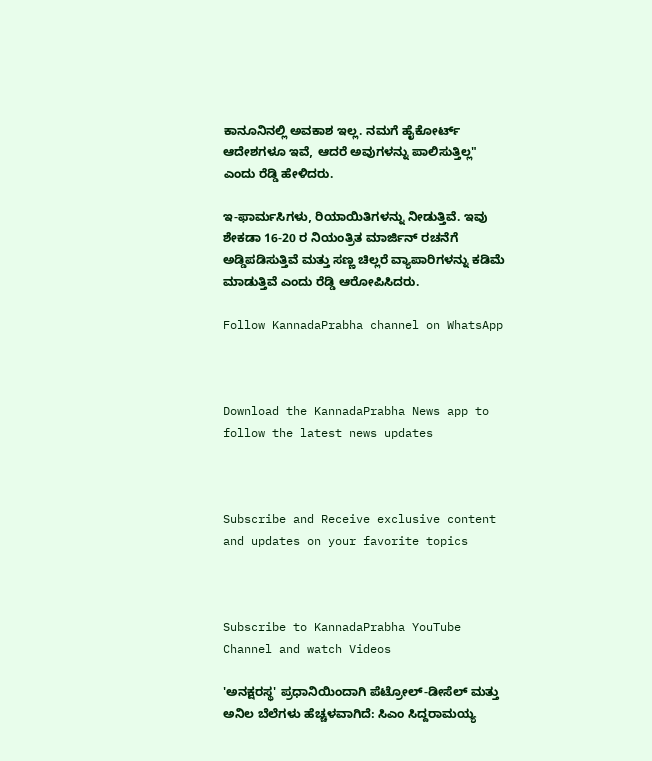ಕಾನೂನಿನಲ್ಲಿ ಅವಕಾಶ ಇಲ್ಲ. ನಮಗೆ ಹೈಕೋರ್ಟ್ ಆದೇಶಗಳೂ ಇವೆ, ಆದರೆ ಅವುಗಳನ್ನು ಪಾಲಿಸುತ್ತಿಲ್ಲ" ಎಂದು ರೆಡ್ಡಿ ಹೇಳಿದರು.

ಇ-ಫಾರ್ಮಸಿಗಳು, ರಿಯಾಯಿತಿಗಳನ್ನು ನೀಡುತ್ತಿವೆ. ಇವು ಶೇಕಡಾ 16-20 ರ ನಿಯಂತ್ರಿತ ಮಾರ್ಜಿನ್ ರಚನೆಗೆ ಅಡ್ಡಿಪಡಿಸುತ್ತಿವೆ ಮತ್ತು ಸಣ್ಣ ಚಿಲ್ಲರೆ ವ್ಯಾಪಾರಿಗಳನ್ನು ಕಡಿಮೆ ಮಾಡುತ್ತಿವೆ ಎಂದು ರೆಡ್ಡಿ ಆರೋಪಿಸಿದರು.

Follow KannadaPrabha channel on WhatsApp



Download the KannadaPrabha News app to follow the latest news updates



Subscribe and Receive exclusive content and updates on your favorite topics



Subscribe to KannadaPrabha YouTube Channel and watch Videos

'ಅನಕ್ಷರಸ್ಥ' ಪ್ರಧಾನಿಯಿಂದಾಗಿ ಪೆಟ್ರೋಲ್-ಡೀಸೆಲ್ ಮತ್ತು ಅನಿಲ ಬೆಲೆಗಳು ಹೆಚ್ಚಳವಾಗಿದೆ: ಸಿಎಂ ಸಿದ್ದರಾಮಯ್ಯ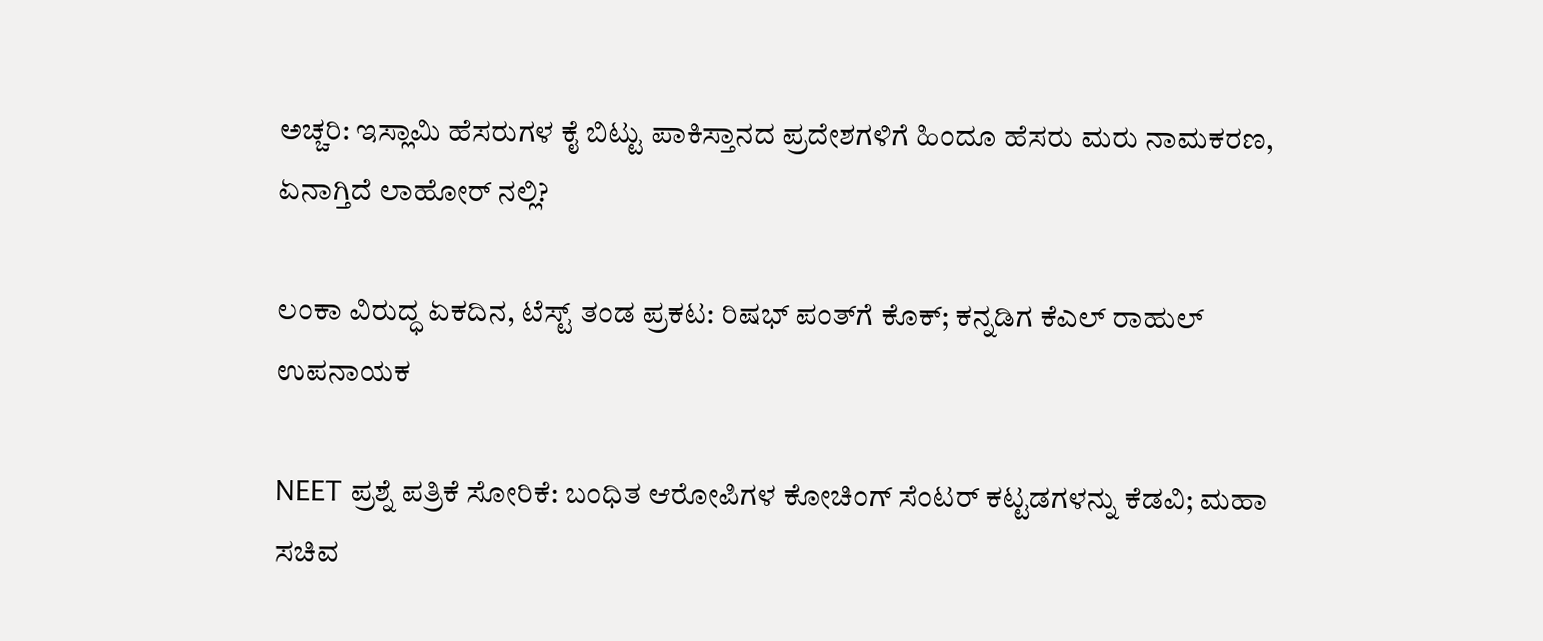ಅಚ್ಚರಿ: ಇಸ್ಲಾಮಿ ಹೆಸರುಗಳ ಕೈ ಬಿಟ್ಟು ಪಾಕಿಸ್ತಾನದ ಪ್ರದೇಶಗಳಿಗೆ ಹಿಂದೂ ಹೆಸರು ಮರು ನಾಮಕರಣ, ಏನಾಗ್ತಿದೆ ಲಾಹೋರ್ ನಲ್ಲಿ?

ಲಂಕಾ ವಿರುದ್ಧ ಏಕದಿನ, ಟೆಸ್ಟ್ ತಂಡ ಪ್ರಕಟ: ರಿಷಭ್ ಪಂತ್‌ಗೆ ಕೊಕ್; ಕನ್ನಡಿಗ ಕೆಎಲ್ ರಾಹುಲ್ ಉಪನಾಯಕ

NEET ಪ್ರಶ್ನೆ ಪತ್ರಿಕೆ ಸೋರಿಕೆ: ಬಂಧಿತ ಆರೋಪಿಗಳ ಕೋಚಿಂಗ್ ಸೆಂಟರ್ ಕಟ್ಟಡಗಳನ್ನು ಕೆಡವಿ; ಮಹಾ ಸಚಿವ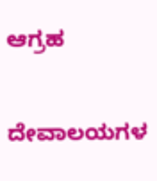ಆಗ್ರಹ

ದೇವಾಲಯಗಳ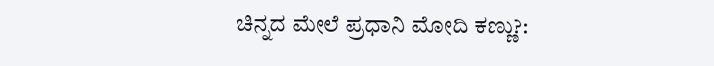ಚಿನ್ನದ ಮೇಲೆ ಪ್ರಧಾನಿ ಮೋದಿ ಕಣ್ಣು?: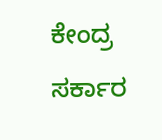ಕೇಂದ್ರ ಸರ್ಕಾರ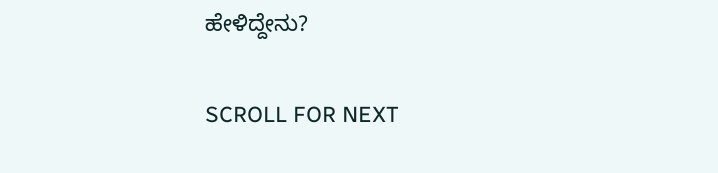ಹೇಳಿದ್ದೇನು?

SCROLL FOR NEXT